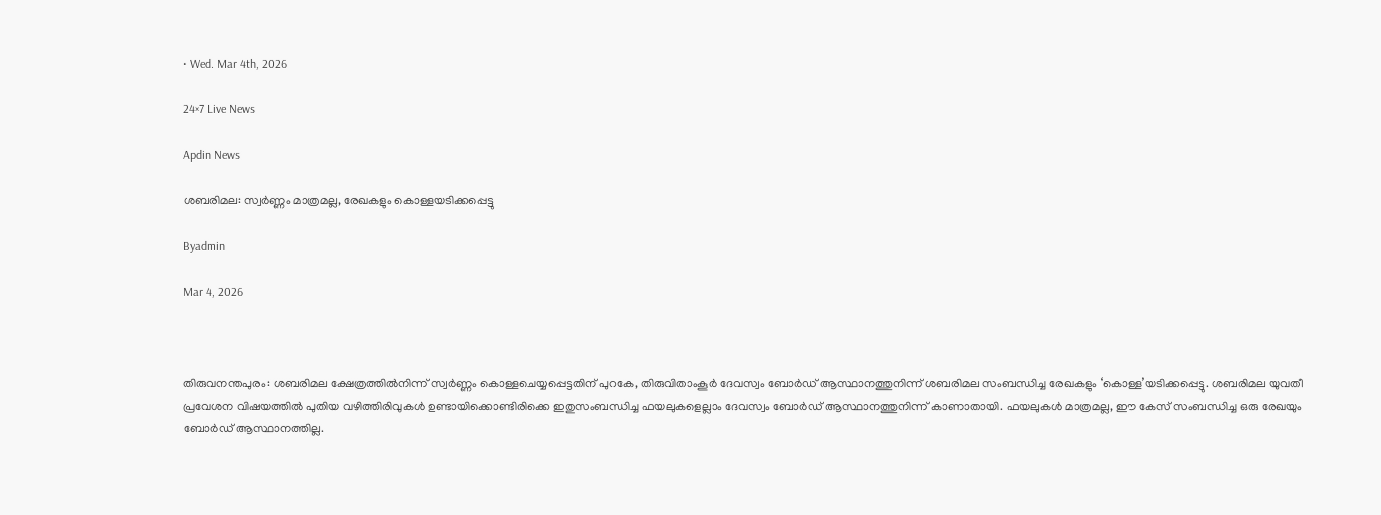• Wed. Mar 4th, 2026

24×7 Live News

Apdin News

ശബരിമല: സ്വർണ്ണം മാത്രമല്ല, രേഖകളും കൊള്ളയടിക്കപ്പെട്ടു

Byadmin

Mar 4, 2026



തിരുവനന്തപുരം: ശബരിമല ക്ഷേത്രത്തിൽനിന്ന് സ്വർണ്ണം കൊള്ളചെയ്യപ്പെട്ടതിന് പുറകേ, തിരുവിതാംകൂർ ദേവസ്വം ബോർഡ് ആസ്ഥാനത്തുനിന്ന് ശബരിമല സംബന്ധിച്ച രേഖകളും ‘കൊള്ള’യടിക്കപ്പെട്ടു. ശബരിമല യുവതീ പ്രവേശന വിഷയത്തിൽ പുതിയ വഴിത്തിരിവുകൾ ഉണ്ടായിക്കൊണ്ടിരിക്കെ ഇതുസംബന്ധിച്ച ഫയലുകളെല്ലാം ദേവസ്വം ബോർഡ് ആസ്ഥാനത്തുനിന്ന് കാണാതായി. ഫയലുകൾ മാത്രമല്ല, ഈ കേസ് സംബന്ധിച്ച ഒരു രേഖയും ബോർഡ് ആസ്ഥാനത്തില്ല.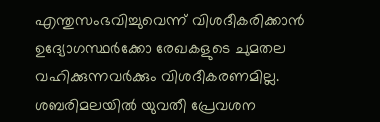എന്തുസംഭവിച്ചുവെന്ന് വിശദീകരിക്കാൻ ഉദ്യോഗസ്ഥർക്കോ രേഖകളുടെ ചുമതല വഹിക്കുന്നവർക്കും വിശദീകരണമില്ല.
ശബരിമലയിൽ യുവതീ പ്രേവശന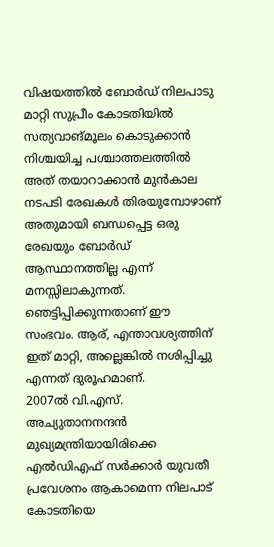വിഷയത്തിൽ ബോർഡ് നിലപാടു മാറ്റി സുപ്രീം കോടതിയിൽ സത്യവാങ്മൂലം കൊടുക്കാൻ നിശ്ചയിച്ച പശ്ചാത്തലത്തിൽ അത് തയാറാക്കാൻ മുൻകാല നടപടി രേഖകൾ തിരയുമ്പോഴാണ് അതുമായി ബന്ധപ്പെട്ട ഒരു രേഖയും ബോർഡ് ആസ്ഥാനത്തില്ല എന്ന് മനസ്സിലാകുന്നത്.
ഞെട്ടിപ്പിക്കുന്നതാണ് ഈ സംഭവം. ആര്, എന്താവശ്യത്തിന് ഇത് മാറ്റി, അല്ലെങ്കിൽ നശിപ്പിച്ചു എന്നത് ദുരൂഹമാണ്.
2007ൽ വി.എസ്. അച്യുതാനനന്ദൻ മുഖ്യമന്ത്രിയായിരിക്കെ എൽഡിഎഫ് സർക്കാർ യുവതീ പ്രവേശനം ആകാമെന്ന നിലപാട് കോടതിയെ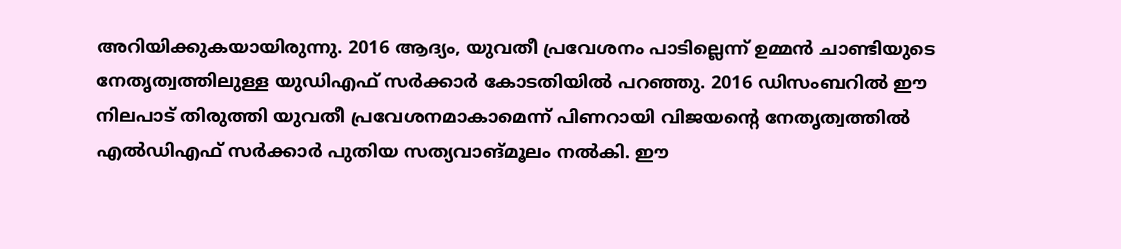അറിയിക്കുകയായിരുന്നു. 2016 ആദ്യം, യുവതീ പ്രവേശനം പാടില്ലെന്ന് ഉമ്മൻ ചാണ്ടിയുടെ നേതൃത്വത്തിലുള്ള യുഡിഎഫ് സർക്കാർ കോടതിയിൽ പറഞ്ഞു. 2016 ഡിസംബറിൽ ഈ നിലപാട് തിരുത്തി യുവതീ പ്രവേശനമാകാമെന്ന് പിണറായി വിജയന്റെ നേതൃത്വത്തിൽ എൽഡിഎഫ് സർക്കാർ പുതിയ സത്യവാങ്മൂലം നൽകി. ഈ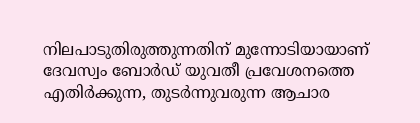നിലപാടുതിരുത്തുന്നതിന് മുന്നോടിയായാണ് ദേവസ്വം ബോർഡ് യുവതീ പ്രവേശനത്തെ എതിർക്കുന്ന, തുടർന്നുവരുന്ന ആചാര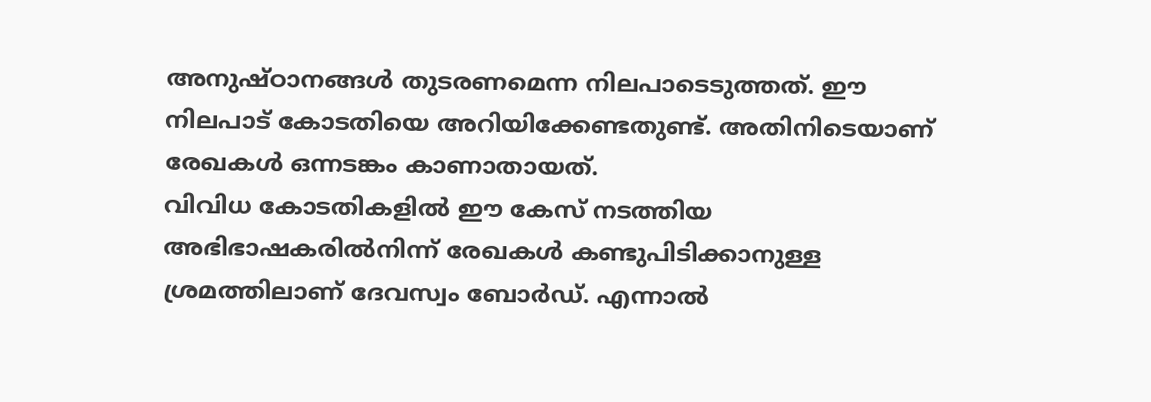അനുഷ്ഠാനങ്ങൾ തുടരണമെന്ന നിലപാടെടുത്തത്. ഈ നിലപാട് കോടതിയെ അറിയിക്കേണ്ടതുണ്ട്. അതിനിടെയാണ് രേഖകൾ ഒന്നടങ്കം കാണാതായത്.
വിവിധ കോടതികളിൽ ഈ കേസ് നടത്തിയ അഭിഭാഷകരിൽനിന്ന് രേഖകൾ കണ്ടുപിടിക്കാനുള്ള ശ്രമത്തിലാണ് ദേവസ്വം ബോർഡ്. എന്നാൽ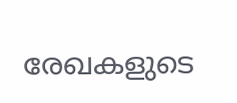രേഖകളുടെ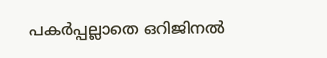പകർപ്പല്ലാതെ ഒറിജിനൽ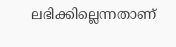ലഭിക്കില്ലെന്നതാണ്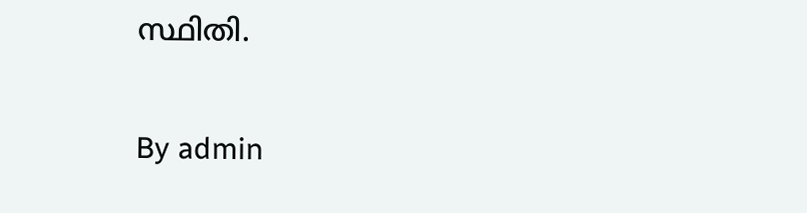സ്ഥിതി.

By admin